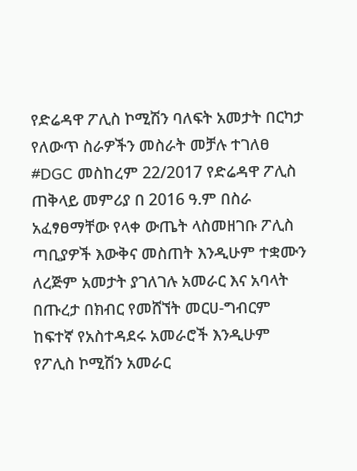የድሬዳዋ ፖሊስ ኮሚሽን ባለፍት አመታት በርካታ የለውጥ ስራዎችን መስራት መቻሉ ተገለፀ
#DGC መስከረም 22/2017 የድሬዳዋ ፖሊስ ጠቅላይ መምሪያ በ 2016 ዓ.ም በስራ አፈፃፀማቸው የላቀ ውጤት ላስመዘገቡ ፖሊስ ጣቢያዎች እውቅና መስጠት እንዲሁም ተቋሙን ለረጅም አመታት ያገለገሉ አመራር እና አባላት በጡረታ በክብር የመሸኘት መርሀ-ግብርም ከፍተኛ የአስተዳደሩ አመራሮች እንዲሁም የፖሊስ ኮሚሽን አመራር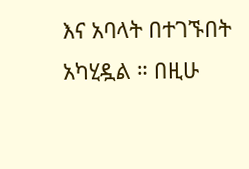እና አባላት በተገኙበት አካሂዷል ። በዚሁ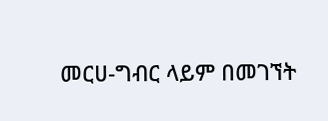መርሀ-ግብር ላይም በመገኘት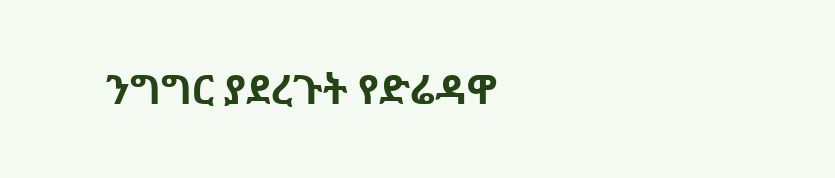ንግግር ያደረጉት የድሬዳዋ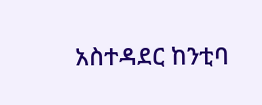አስተዳደር ከንቲባ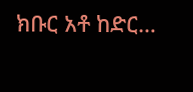ክቡር አቶ ከድር…